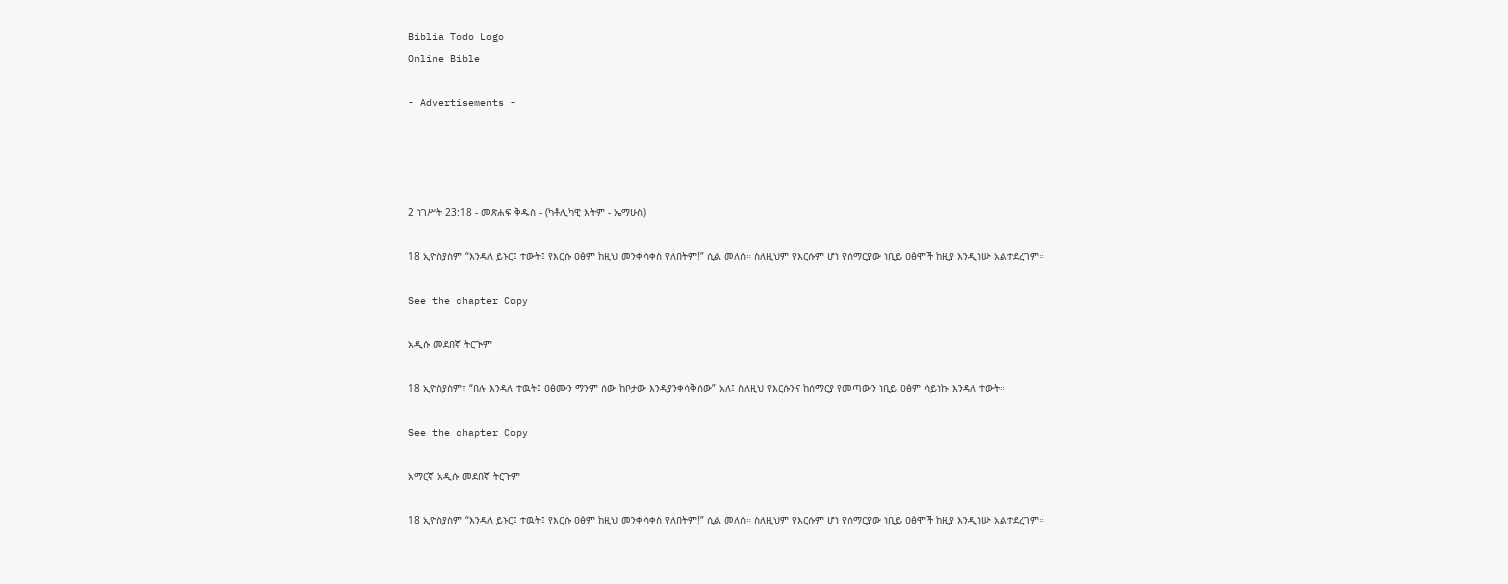Biblia Todo Logo
Online Bible

- Advertisements -




2 ነገሥት 23:18 - መጽሐፍ ቅዱስ - (ካቶሊካዊ እትም - ኤማሁስ)

18 ኢዮስያስም “እንዳለ ይኑር፤ ተውት፤ የእርሱ ዐፅም ከዚህ መንቀሳቀስ የለበትም!” ሲል መለሰ። ስለዚህም የእርሱም ሆነ የሰማርያው ነቢይ ዐፅሞች ከዚያ እንዲነሡ አልተደረገም።

See the chapter Copy

አዲሱ መደበኛ ትርጒም

18 ኢዮስያስም፣ “በሉ እንዳለ ተዉት፤ ዐፅሙን ማንም ሰው ከቦታው እንዳያንቀሳቅሰው” አለ፤ ስለዚህ የእርሱንና ከሰማርያ የመጣውን ነቢይ ዐፅም ሳይነኩ እንዳለ ተውት።

See the chapter Copy

አማርኛ አዲሱ መደበኛ ትርጉም

18 ኢዮስያስም “እንዳለ ይኑር፤ ተዉት፤ የእርሱ ዐፅም ከዚህ መንቀሳቀስ የለበትም!” ሲል መለሰ። ስለዚህም የእርሱም ሆነ የሰማርያው ነቢይ ዐፅሞች ከዚያ እንዲነሡ አልተደረገም።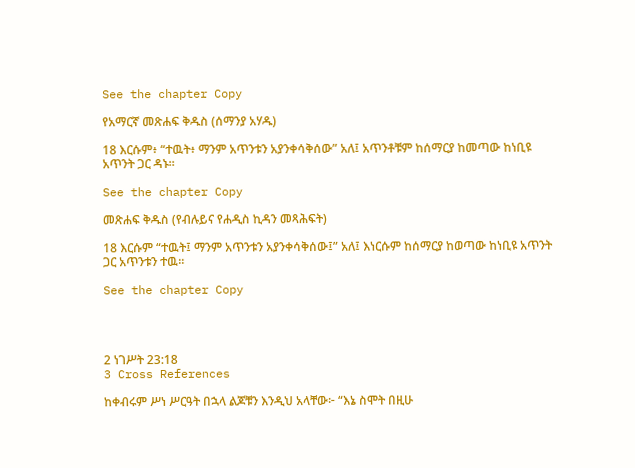See the chapter Copy

የአማርኛ መጽሐፍ ቅዱስ (ሰማንያ አሃዱ)

18 እርሱም፥ “ተዉት፥ ማንም አጥንቱን አያንቀሳቅሰው” አለ፤ አጥንቶቹም ከሰማርያ ከመጣው ከነቢዩ አጥንት ጋር ዳኑ።

See the chapter Copy

መጽሐፍ ቅዱስ (የብሉይና የሐዲስ ኪዳን መጻሕፍት)

18 እርሱም “ተዉት፤ ማንም አጥንቱን አያንቀሳቅሰው፤” አለ፤ እነርሱም ከሰማርያ ከወጣው ከነቢዩ አጥንት ጋር አጥንቱን ተዉ።

See the chapter Copy




2 ነገሥት 23:18
3 Cross References

ከቀብሩም ሥነ ሥርዓት በኋላ ልጆቹን እንዲህ አላቸው፦ “እኔ ስሞት በዚሁ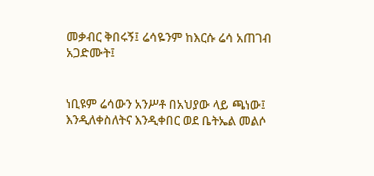መቃብር ቅበሩኝ፤ ሬሳዬንም ከእርሱ ሬሳ አጠገብ አጋድሙት፤


ነቢዩም ሬሳውን አንሥቶ በአህያው ላይ ጫነው፤ እንዲለቀስለትና እንዲቀበር ወደ ቤትኤል መልሶ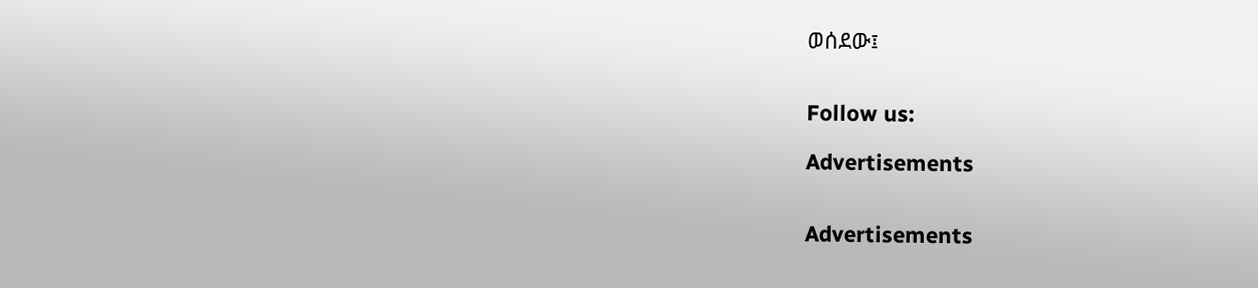ወሰደው፤


Follow us:

Advertisements


Advertisements